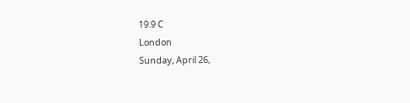19.9 C
London
Sunday, April 26,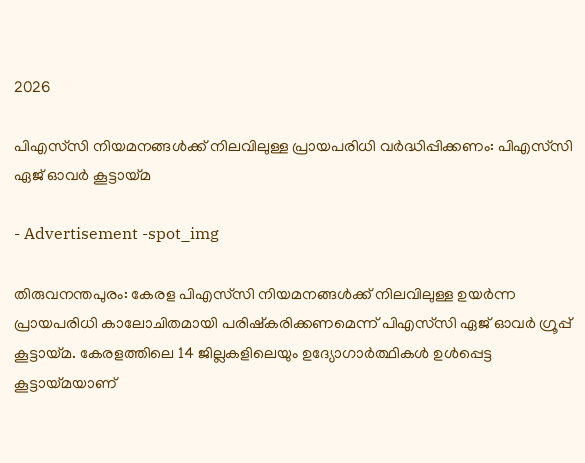2026

പിഎസ്‌സി നിയമനങ്ങള്‍ക്ക് നിലവിലുള്ള പ്രായപരിധി വര്‍ദ്ധിപ്പിക്കണം: പിഎസ്‌സി ഏജ് ഓവര്‍ കൂട്ടായ്‌മ

- Advertisement -spot_img

തിരുവനന്തപുരം: കേരള പിഎസ്‌സി നിയമനങ്ങള്‍ക്ക് നിലവിലുള്ള ഉയര്‍ന്ന പ്രായപരിധി കാലോചിതമായി പരിഷ്‌കരിക്കണമെന്ന് പിഎസ്‌സി ഏജ് ഓവര്‍ ഗ്രൂപ്പ് കൂട്ടായ്‌മ. കേരളത്തിലെ 14 ജില്ലകളിലെയും ഉദ്യോഗാര്‍ത്ഥികള്‍ ഉള്‍പ്പെട്ട കൂട്ടായ്‌മയാണ്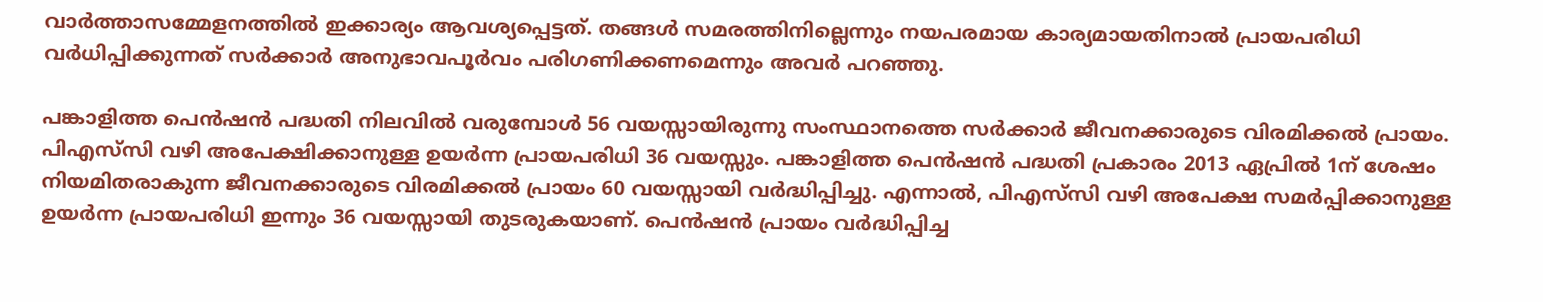വാര്‍ത്താസമ്മേളനത്തില്‍ ഇക്കാര്യം ആവശ്യപ്പെട്ടത്. തങ്ങള്‍ സമരത്തിനില്ലെന്നും നയപരമായ കാര്യമായതിനാല്‍ പ്രായപരിധി വര്‍ധിപ്പിക്കുന്നത് സര്‍ക്കാര്‍ അനുഭാവപൂര്‍വം പരിഗണിക്കണമെന്നും അവര്‍ പറഞ്ഞു.

പങ്കാളിത്ത പെന്‍ഷന്‍ പദ്ധതി നിലവില്‍ വരുമ്പോള്‍ 56 വയസ്സായിരുന്നു സംസ്ഥാനത്തെ സര്‍ക്കാര്‍ ജീവനക്കാരുടെ വിരമിക്കല്‍ പ്രായം. പിഎസ്‌സി വഴി അപേക്ഷിക്കാനുള്ള ഉയര്‍ന്ന പ്രായപരിധി 36 വയസ്സും. പങ്കാളിത്ത പെന്‍ഷന്‍ പദ്ധതി പ്രകാരം 2013 ഏപ്രില്‍ 1ന് ശേഷം നിയമിതരാകുന്ന ജീവനക്കാരുടെ വിരമിക്കല്‍ പ്രായം 60 വയസ്സായി വര്‍ദ്ധിപ്പിച്ചു. എന്നാല്‍, പിഎസ്‌സി വഴി അപേക്ഷ സമര്‍പ്പിക്കാനുള്ള ഉയര്‍ന്ന പ്രായപരിധി ഇന്നും 36 വയസ്സായി തുടരുകയാണ്. പെന്‍ഷന്‍ പ്രായം വര്‍ദ്ധിപ്പിച്ച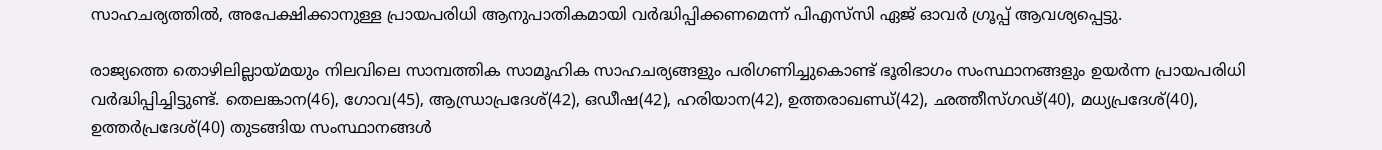സാഹചര്യത്തില്‍, അപേക്ഷിക്കാനുള്ള പ്രായപരിധി ആനുപാതികമായി വര്‍ദ്ധിപ്പിക്കണമെന്ന് പിഎസ്‌സി ഏജ് ഓവര്‍ ഗ്രൂപ്പ് ആവശ്യപ്പെട്ടു.

രാജ്യത്തെ തൊഴിലില്ലായ്‌മയും നിലവിലെ സാമ്പത്തിക സാമൂഹിക സാഹചര്യങ്ങളും പരിഗണിച്ചുകൊണ്ട് ഭൂരിഭാഗം സംസ്ഥാനങ്ങളും ഉയര്‍ന്ന പ്രായപരിധി വര്‍ദ്ധിപ്പിച്ചിട്ടുണ്ട്. തെലങ്കാന(46), ഗോവ(45), ആന്ധ്രാപ്രദേശ്(42), ഒഡീഷ(42), ഹരിയാന(42), ഉത്തരാഖണ്ഡ്(42), ഛത്തീസ്ഗഢ്(40), മധ്യപ്രദേശ്(40), ഉത്തര്‍പ്രദേശ്(40) തുടങ്ങിയ സംസ്ഥാനങ്ങള്‍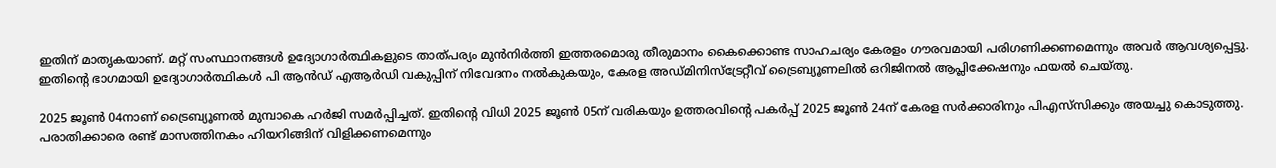ഇതിന് മാതൃകയാണ്. മറ്റ് സംസ്ഥാനങ്ങള്‍ ഉദ്യോഗാര്‍ത്ഥികളുടെ താത്പര്യം മുന്‍നിര്‍ത്തി ഇത്തരമൊരു തീരുമാനം കൈക്കൊണ്ട സാഹചര്യം കേരളം ഗൗരവമായി പരിഗണിക്കണമെന്നും അവര്‍ ആവശ്യപ്പെട്ടു. ഇതിന്റെ ഭാഗമായി ഉദ്യോഗാര്‍ത്ഥികള്‍ പി ആന്‍ഡ് എആര്‍ഡി വകുപ്പിന് നിവേദനം നല്‍കുകയും, കേരള അഡ്മിനിസ്‌ട്രേറ്റീവ് ട്രൈബ്യൂണലില്‍ ഒറിജിനല്‍ ആപ്ലിക്കേഷനും ഫയല്‍ ചെയ്തു.

2025 ജൂണ്‍ 04നാണ് ട്രൈബ്യൂണല്‍ മുമ്പാകെ ഹര്‍ജി സമര്‍പ്പിച്ചത്. ഇതിന്റെ വിധി 2025 ജൂണ്‍ 05ന് വരികയും ഉത്തരവിന്റെ പകര്‍പ്പ് 2025 ജൂണ്‍ 24ന് കേരള സര്‍ക്കാരിനും പിഎസ്‌സിക്കും അയച്ചു കൊടുത്തു. പരാതിക്കാരെ രണ്ട് മാസത്തിനകം ഹിയറിങ്ങിന് വിളിക്കണമെന്നും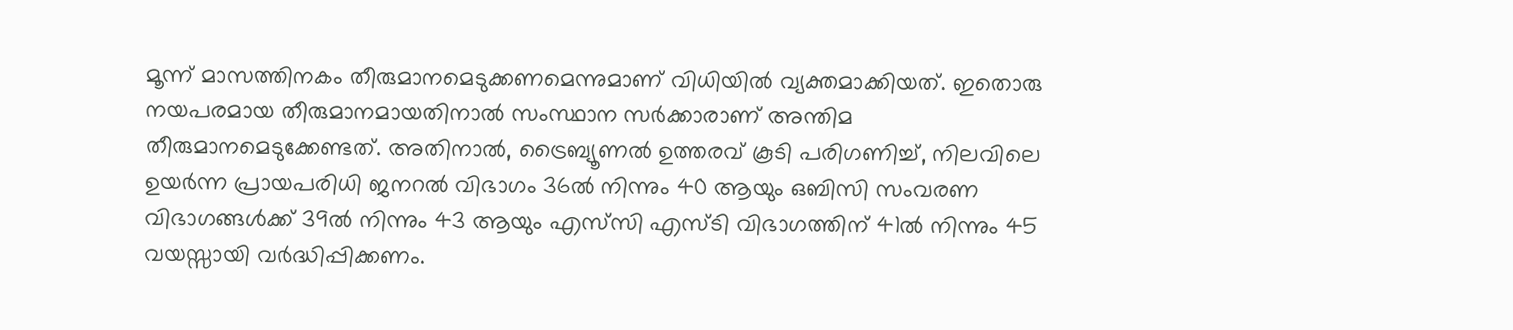മൂന്ന് മാസത്തിനകം തീരുമാനമെടുക്കണമെന്നുമാണ് വിധിയില്‍ വ്യക്തമാക്കിയത്. ഇതൊരു നയപരമായ തീരുമാനമായതിനാല്‍ സംസ്ഥാന സര്‍ക്കാരാണ് അന്തിമ തീരുമാനമെടുക്കേണ്ടത്. അതിനാല്‍, ട്രൈബ്യൂണല്‍ ഉത്തരവ് കൂടി പരിഗണിച്ച്, നിലവിലെ ഉയര്‍ന്ന പ്രായപരിധി ജനറല്‍ വിഭാഗം 36ല്‍ നിന്നും 40 ആയും ഒബിസി സംവരണ വിഭാഗങ്ങള്‍ക്ക് 39ല്‍ നിന്നും 43 ആയും എസ്‌സി എസ്ടി വിഭാഗത്തിന് 41ല്‍ നിന്നും 45 വയസ്സായി വര്‍ദ്ധിപ്പിക്കണം.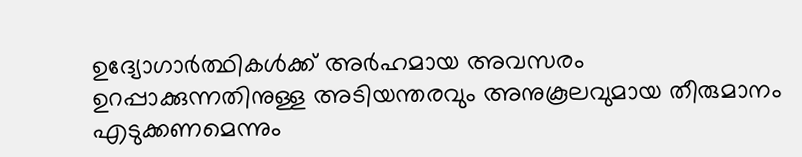ഉദ്യോഗാര്‍ത്ഥികള്‍ക്ക് അര്‍ഹമായ അവസരം ഉറപ്പാക്കുന്നതിനുള്ള അടിയന്തരവും അനുകൂലവുമായ തീരുമാനം എടുക്കണമെന്നും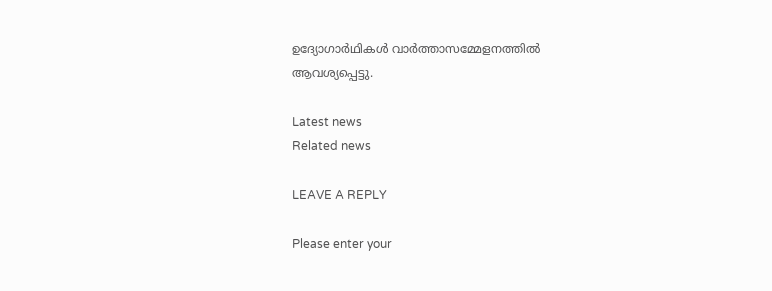ഉദ്യോഗാര്‍ഥികള്‍ വാര്‍ത്താസമ്മേളനത്തില്‍ ആവശ്യപ്പെട്ടു.

Latest news
Related news

LEAVE A REPLY

Please enter your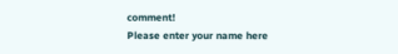comment!
Please enter your name here